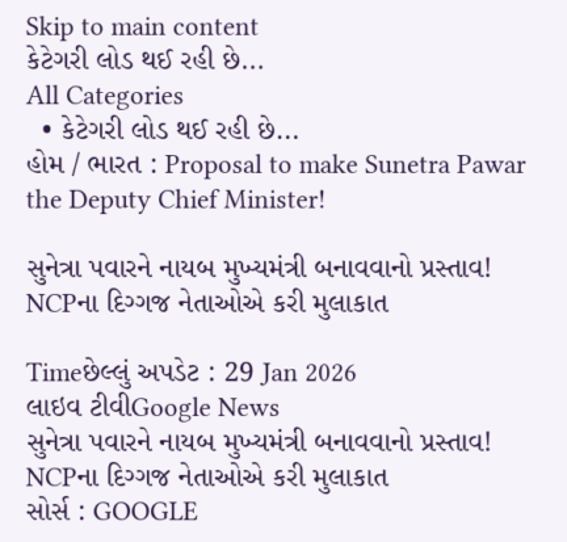Skip to main content
કેટેગરી લોડ થઈ રહી છે...
All Categories
  • કેટેગરી લોડ થઈ રહી છે...
હોમ / ભારત : Proposal to make Sunetra Pawar the Deputy Chief Minister!

સુનેત્રા પવારને નાયબ મુખ્યમંત્રી બનાવવાનો પ્રસ્તાવ! NCPના દિગ્ગજ નેતાઓએ કરી મુલાકાત

Timeછેલ્લું અપડેટ : 29 Jan 2026
લાઇવ ટીવીGoogle News
સુનેત્રા પવારને નાયબ મુખ્યમંત્રી બનાવવાનો પ્રસ્તાવ! NCPના દિગ્ગજ નેતાઓએ કરી મુલાકાત
સોર્સ : GOOGLE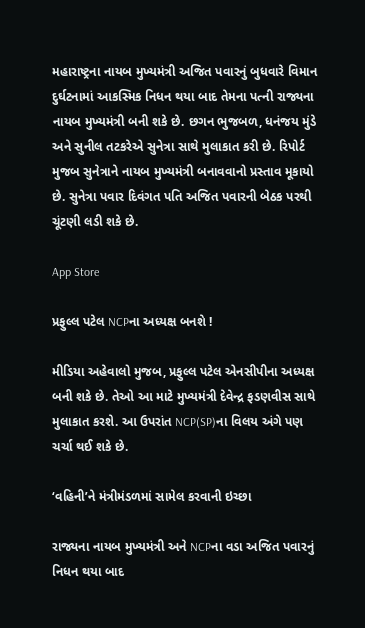મહારાષ્ટ્રના નાયબ મુખ્યમંત્રી અજિત પવારનું બુધવારે વિમાન દુર્ઘટનામાં આકસ્મિક નિધન થયા બાદ તેમના પત્ની રાજ્યના નાયબ મુખ્યમંત્રી બની શકે છે. છગન ભુજબળ, ધનંજય મુંડે અને સુનીલ તટકરેએ સુનેત્રા સાથે મુલાકાત કરી છે. રિપોર્ટ મુજબ સુનેત્રાને નાયબ મુખ્યમંત્રી બનાવવાનો પ્રસ્તાવ મૂકાયો છે. સુનેત્રા પવાર દિવંગત પતિ અજિત પવારની બેઠક પરથી ચૂંટણી લડી શકે છે.

App Store

પ્રફુલ્લ પટેલ NCPના અધ્યક્ષ બનશે !

મીડિયા અહેવાલો મુજબ, પ્રફુલ્લ પટેલ એનસીપીના અધ્યક્ષ બની શકે છે. તેઓ આ માટે મુખ્યમંત્રી દેવેન્દ્ર ફડણવીસ સાથે મુલાકાત કરશે. આ ઉપરાંત NCP(SP)ના વિલય અંગે પણ ચર્ચા થઈ શકે છે.

‘વહિની’ને મંત્રીમંડળમાં સામેલ કરવાની ઇચ્છા

રાજ્યના નાયબ મુખ્યમંત્રી અને NCPના વડા અજિત પવારનું નિધન થયા બાદ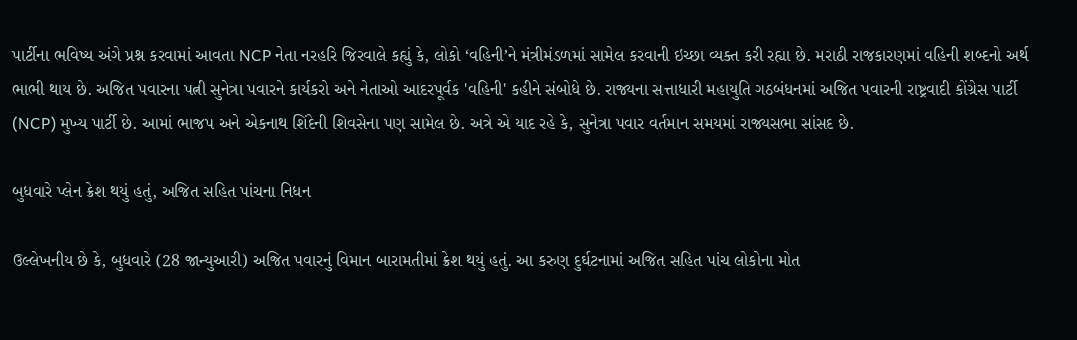પાર્ટીના ભવિષ્ય અંગે પ્રશ્ન કરવામાં આવતા NCP નેતા નરહરિ જિરવાલે કહ્યું કે, લોકો ‘વહિની’ને મંત્રીમંડળમાં સામેલ કરવાની ઇચ્છા વ્યક્ત કરી રહ્યા છે. મરાઠી રાજકારણમાં વહિની શબ્દનો અર્થ ભાભી થાય છે. અજિત પવારના પત્ની સુનેત્રા પવારને કાર્યકરો અને નેતાઓ આદરપૂર્વક 'વહિની' કહીને સંબોધે છે. રાજ્યના સત્તાધારી મહાયુતિ ગઠબંધનમાં અજિત પવારની રાષ્ટ્રવાદી કોંગ્રેસ પાર્ટી (NCP) મુખ્ય પાર્ટી છે. આમાં ભાજપ અને એકનાથ શિંદેની શિવસેના પણ સામેલ છે. અત્રે એ યાદ રહે કે, સુનેત્રા પવાર વર્તમાન સમયમાં રાજ્યસભા સાંસદ છે.

બુધવારે પ્લેન ક્રેશ થયું હતું, અજિત સહિત પાંચના નિધન

ઉલ્લેખનીય છે કે, બુધવારે (28 જાન્યુઆરી) અજિત પવારનું વિમાન બારામતીમાં ક્રેશ થયું હતું. આ કરુણ દુર્ઘટનામાં અજિત સહિત પાંચ લોકોના મોત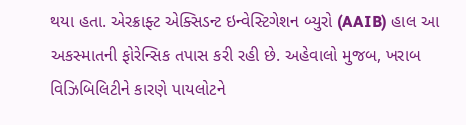થયા હતા. એરક્રાફ્ટ એક્સિડન્ટ ઇન્વેસ્ટિગેશન બ્યુરો (AAIB) હાલ આ અકસ્માતની ફોરેન્સિક તપાસ કરી રહી છે. અહેવાલો મુજબ, ખરાબ વિઝિબિલિટીને કારણે પાયલોટને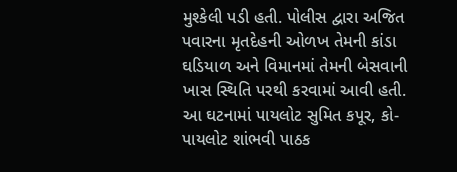મુશ્કેલી પડી હતી. પોલીસ દ્વારા અજિત પવારના મૃતદેહની ઓળખ તેમની કાંડા ઘડિયાળ અને વિમાનમાં તેમની બેસવાની ખાસ સ્થિતિ પરથી કરવામાં આવી હતી. આ ઘટનામાં પાયલોટ સુમિત કપૂર, કો-પાયલોટ શાંભવી પાઠક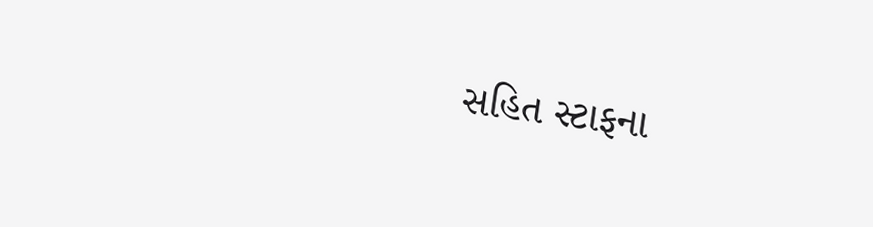સહિત સ્ટાફના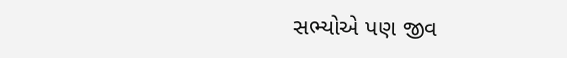સભ્યોએ પણ જીવ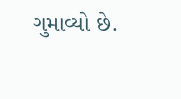ગુમાવ્યો છે.